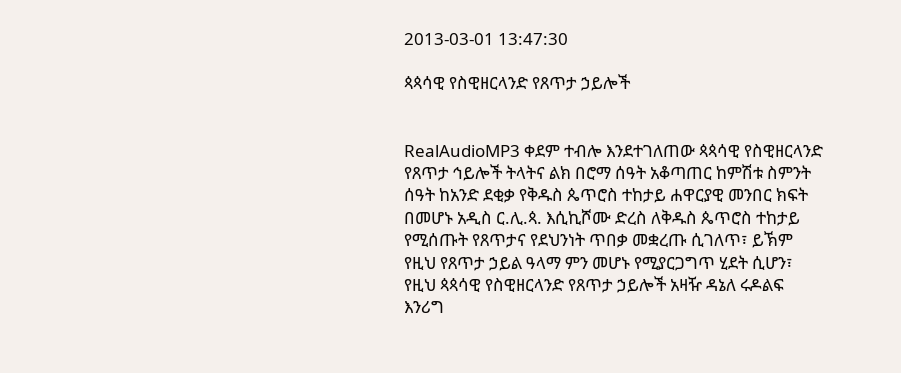2013-03-01 13:47:30

ጳጳሳዊ የስዊዘርላንድ የጸጥታ ኃይሎች


RealAudioMP3 ቀደም ተብሎ እንደተገለጠው ጳጳሳዊ የስዊዘርላንድ የጸጥታ ኅይሎች ትላትና ልክ በሮማ ሰዓት አቆጣጠር ከምሽቱ ስምንት ሰዓት ከአንድ ደቂቃ የቅዱስ ጴጥሮስ ተከታይ ሐዋርያዊ መንበር ክፍት በመሆኑ አዲስ ር.ሊ.ጳ. እሲኪሾሙ ድረስ ለቅዱስ ጴጥሮስ ተከታይ የሚሰጡት የጸጥታና የደህንነት ጥበቃ መቋረጡ ሲገለጥ፣ ይኽም የዚህ የጸጥታ ኃይል ዓላማ ምን መሆኑ የሚያርጋግጥ ሂደት ሲሆን፣ የዚህ ጳጳሳዊ የስዊዘርላንድ የጸጥታ ኃይሎች አዛዥ ዳኔለ ሩዶልፍ እንሪግ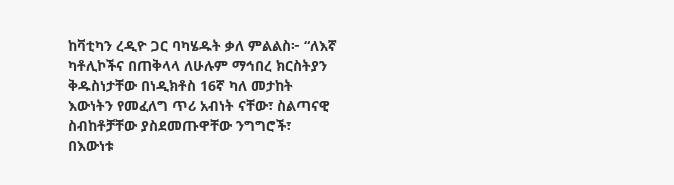ከቫቲካን ረዲዮ ጋር ባካሄዱት ቃለ ምልልስ፦ “ለእኛ ካቶሊኮችና በጠቅላላ ለሁሉም ማኅበረ ክርስትያን ቅዱስነታቸው በነዲክቶስ 16ኛ ካለ መታከት እውነትን የመፈለግ ጥሪ አብነት ናቸው፣ ስልጣናዊ ስብከቶቻቸው ያስደመጡዋቸው ንግግሮች፣ በእውነቱ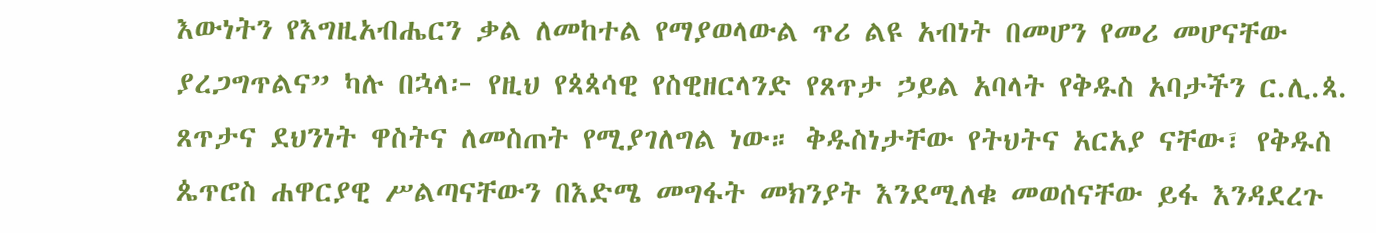እውነትን የእግዚአብሔርን ቃል ለመከተል የማያወላውል ጥሪ ልዩ አብነት በመሆን የመሪ መሆናቸው ያረጋግጥልና” ካሉ በኋላ፦ የዚህ የጳጳሳዊ የስዊዘርላንድ የጸጥታ ኃይል አባላት የቅዱስ አባታችን ር.ሊ.ጳ. ጸጥታና ደህንነት ዋስትና ለመስጠት የሚያገለግል ነው። ቅዱስነታቸው የትህትና አርአያ ናቸው፣ የቅዱስ ጴጥሮስ ሐዋርያዊ ሥልጣናቸውን በእድሜ መግፋት መክንያት እንደሚለቁ መወሰናቸው ይፋ እንዳደረጉ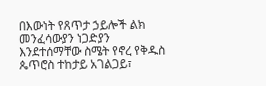በእውነት የጸጥታ ኃይሎች ልክ መንፈሳውያን ነጋድያን እንደተሰማቸው ስሜት የኖረ የቅዱስ ጴጥሮስ ተከታይ አገልጋይ፣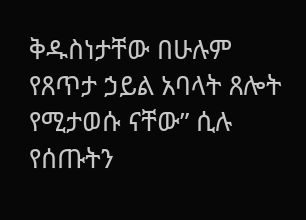ቅዱስነታቸው በሁሉም የጸጥታ ኃይል አባላት ጸሎት የሚታወሱ ናቸው” ሲሉ የሰጡትን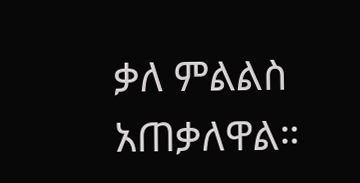ቃለ ምልልስ አጠቃለዋል።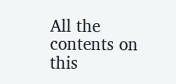All the contents on this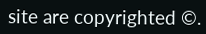site are copyrighted ©.